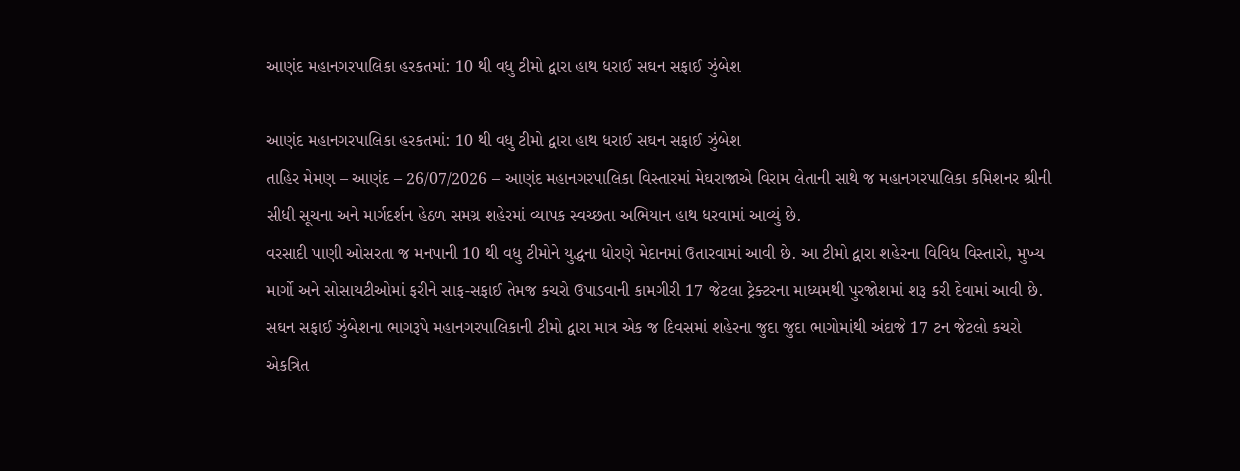આણંદ મહાનગરપાલિકા હરકતમાં: 10 થી વધુ ટીમો દ્વારા હાથ ધરાઈ સઘન સફાઈ ઝુંબેશ

આણંદ મહાનગરપાલિકા હરકતમાં: 10 થી વધુ ટીમો દ્વારા હાથ ધરાઈ સઘન સફાઈ ઝુંબેશ
તાહિર મેમણ – આણંદ – 26/07/2026 – આણંદ મહાનગરપાલિકા વિસ્તારમાં મેઘરાજાએ વિરામ લેતાની સાથે જ મહાનગરપાલિકા કમિશનર શ્રીની સીધી સૂચના અને માર્ગદર્શન હેઠળ સમગ્ર શહેરમાં વ્યાપક સ્વચ્છતા અભિયાન હાથ ધરવામાં આવ્યું છે.
વરસાદી પાણી ઓસરતા જ મનપાની 10 થી વધુ ટીમોને યુદ્ધના ધોરણે મેદાનમાં ઉતારવામાં આવી છે. આ ટીમો દ્વારા શહેરના વિવિધ વિસ્તારો, મુખ્ય માર્ગો અને સોસાયટીઓમાં ફરીને સાફ-સફાઈ તેમજ કચરો ઉપાડવાની કામગીરી 17 જેટલા ટ્રેક્ટરના માધ્યમથી પુરજોશમાં શરૂ કરી દેવામાં આવી છે.
સઘન સફાઈ ઝુંબેશના ભાગરૂપે મહાનગરપાલિકાની ટીમો દ્વારા માત્ર એક જ દિવસમાં શહેરના જુદા જુદા ભાગોમાંથી અંદાજે 17 ટન જેટલો કચરો એકત્રિત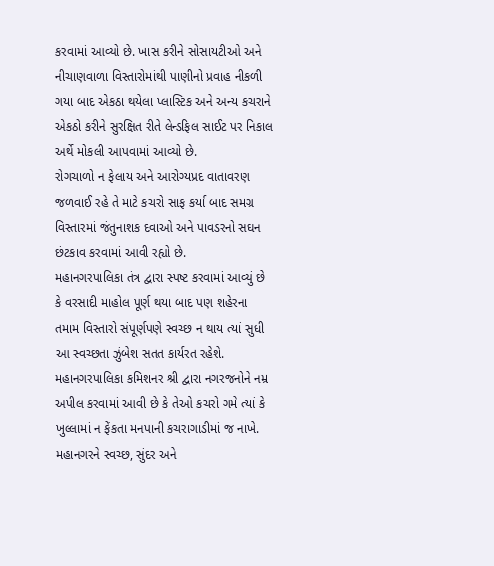કરવામાં આવ્યો છે. ખાસ કરીને સોસાયટીઓ અને નીચાણવાળા વિસ્તારોમાંથી પાણીનો પ્રવાહ નીકળી ગયા બાદ એકઠા થયેલા પ્લાસ્ટિક અને અન્ય કચરાને એકઠો કરીને સુરક્ષિત રીતે લેન્ડફિલ સાઈટ પર નિકાલ અર્થે મોકલી આપવામાં આવ્યો છે.
રોગચાળો ન ફેલાય અને આરોગ્યપ્રદ વાતાવરણ જળવાઈ રહે તે માટે કચરો સાફ કર્યા બાદ સમગ્ર વિસ્તારમાં જંતુનાશક દવાઓ અને પાવડરનો સઘન છંટકાવ કરવામાં આવી રહ્યો છે.
મહાનગરપાલિકા તંત્ર દ્વારા સ્પષ્ટ કરવામાં આવ્યું છે કે વરસાદી માહોલ પૂર્ણ થયા બાદ પણ શહેરના તમામ વિસ્તારો સંપૂર્ણપણે સ્વચ્છ ન થાય ત્યાં સુધી આ સ્વચ્છતા ઝુંબેશ સતત કાર્યરત રહેશે.
મહાનગરપાલિકા કમિશનર શ્રી દ્વારા નગરજનોને નમ્ર અપીલ કરવામાં આવી છે કે તેઓ કચરો ગમે ત્યાં કે ખુલ્લામાં ન ફેંકતા મનપાની કચરાગાડીમાં જ નાખે. મહાનગરને સ્વચ્છ, સુંદર અને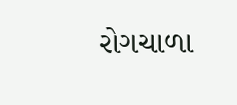રોગચાળા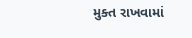મુક્ત રાખવામાં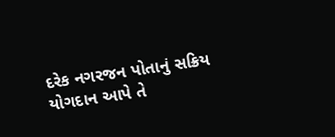દરેક નગરજન પોતાનું સક્રિય યોગદાન આપે તે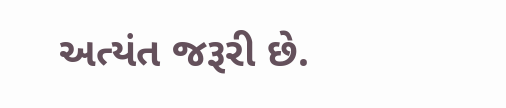અત્યંત જરૂરી છે.